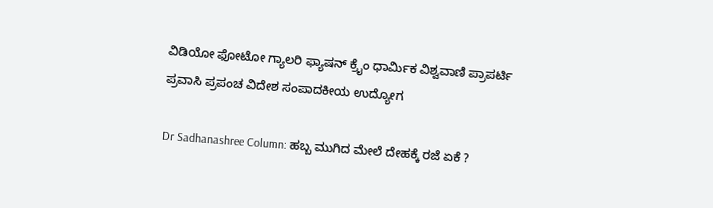ವಿಡಿಯೋ ಫೋಟೋ ಗ್ಯಾಲರಿ ಫ್ಯಾಷನ್ ಕ್ರೈಂ ಧಾರ್ಮಿಕ ವಿಶ್ವವಾಣಿ ಪ್ರಾಪರ್ಟಿ ಪ್ರವಾಸಿ ಪ್ರಪಂಚ ವಿದೇಶ ಸಂಪಾದಕೀಯ ಉದ್ಯೋಗ

Dr Sadhanashree Column: ಹಬ್ಬ ಮುಗಿದ ಮೇಲೆ ದೇಹಕ್ಕೆ ರಜೆ ಏಕೆ ?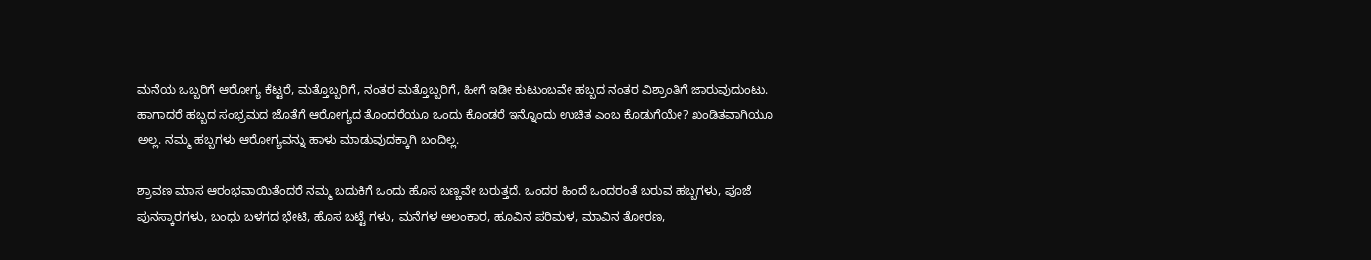ಮನೆಯ ಒಬ್ಬರಿಗೆ ಆರೋಗ್ಯ ಕೆಟ್ಟರೆ, ಮತ್ತೊಬ್ಬರಿಗೆ, ನಂತರ ಮತ್ತೊಬ್ಬರಿಗೆ, ಹೀಗೆ ಇಡೀ ಕುಟುಂಬವೇ ಹಬ್ಬದ ನಂತರ ವಿಶ್ರಾಂತಿಗೆ ಜಾರುವುದುಂಟು. ಹಾಗಾದರೆ ಹಬ್ಬದ ಸಂಭ್ರಮದ ಜೊತೆಗೆ ಆರೋಗ್ಯದ ತೊಂದರೆಯೂ ಒಂದು ಕೊಂಡರೆ ಇನ್ನೊಂದು ಉಚಿತ ಎಂಬ ಕೊಡುಗೆಯೇ? ಖಂಡಿತವಾಗಿಯೂ ಅಲ್ಲ. ನಮ್ಮ ಹಬ್ಬಗಳು ಆರೋಗ್ಯವನ್ನು ಹಾಳು ಮಾಡುವುದಕ್ಕಾಗಿ ಬಂದಿಲ್ಲ.

ಶ್ರಾವಣ ಮಾಸ ಆರಂಭವಾಯಿತೆಂದರೆ ನಮ್ಮ ಬದುಕಿಗೆ ಒಂದು ಹೊಸ ಬಣ್ಣವೇ ಬರುತ್ತದೆ. ಒಂದರ ಹಿಂದೆ ಒಂದರಂತೆ ಬರುವ ಹಬ್ಬಗಳು, ಪೂಜೆ ಪುನಸ್ಕಾರಗಳು, ಬಂಧು ಬಳಗದ ಭೇಟಿ, ಹೊಸ ಬಟ್ಟೆ ಗಳು, ಮನೆಗಳ ಅಲಂಕಾರ, ಹೂವಿನ ಪರಿಮಳ, ಮಾವಿನ ತೋರಣ,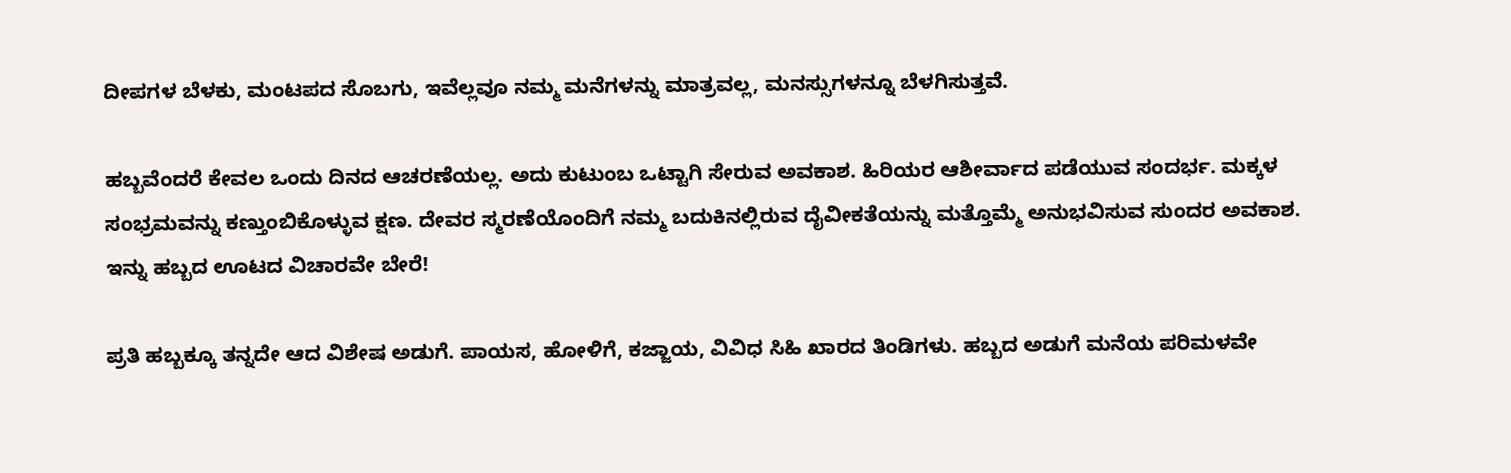ದೀಪಗಳ ಬೆಳಕು, ಮಂಟಪದ ಸೊಬಗು, ಇವೆಲ್ಲವೂ ನಮ್ಮ ಮನೆಗಳನ್ನು ಮಾತ್ರವಲ್ಲ, ಮನಸ್ಸುಗಳನ್ನೂ ಬೆಳಗಿಸುತ್ತವೆ.

ಹಬ್ಬವೆಂದರೆ ಕೇವಲ ಒಂದು ದಿನದ ಆಚರಣೆಯಲ್ಲ. ಅದು ಕುಟುಂಬ ಒಟ್ಟಾಗಿ ಸೇರುವ ಅವಕಾಶ. ಹಿರಿಯರ ಆಶೀರ್ವಾದ ಪಡೆಯುವ ಸಂದರ್ಭ. ಮಕ್ಕಳ ಸಂಭ್ರಮವನ್ನು ಕಣ್ತುಂಬಿಕೊಳ್ಳುವ ಕ್ಷಣ. ದೇವರ ಸ್ಮರಣೆಯೊಂದಿಗೆ ನಮ್ಮ ಬದುಕಿನಲ್ಲಿರುವ ದೈವೀಕತೆಯನ್ನು ಮತ್ತೊಮ್ಮೆ ಅನುಭವಿಸುವ ಸುಂದರ ಅವಕಾಶ. ಇನ್ನು ಹಬ್ಬದ ಊಟದ ವಿಚಾರವೇ ಬೇರೆ!

ಪ್ರತಿ ಹಬ್ಬಕ್ಕೂ ತನ್ನದೇ ಆದ ವಿಶೇಷ ಅಡುಗೆ. ಪಾಯಸ, ಹೋಳಿಗೆ, ಕಜ್ಜಾಯ, ವಿವಿಧ ಸಿಹಿ ಖಾರದ ತಿಂಡಿಗಳು. ಹಬ್ಬದ ಅಡುಗೆ ಮನೆಯ ಪರಿಮಳವೇ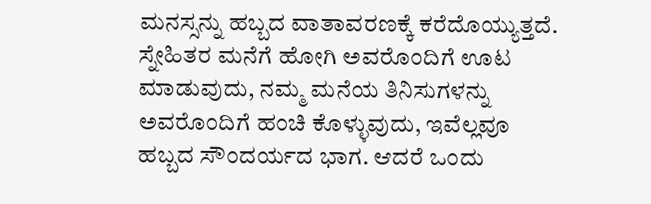ಮನಸ್ಸನ್ನು ಹಬ್ಬದ ವಾತಾವರಣಕ್ಕೆ ಕರೆದೊಯ್ಯುತ್ತದೆ. ಸ್ನೇಹಿತರ ಮನೆಗೆ ಹೋಗಿ ಅವರೊಂದಿಗೆ ಊಟ ಮಾಡುವುದು, ನಮ್ಮ ಮನೆಯ ತಿನಿಸುಗಳನ್ನು ಅವರೊಂದಿಗೆ ಹಂಚಿ ಕೊಳ್ಳುವುದು, ಇವೆಲ್ಲವೂ ಹಬ್ಬದ ಸೌಂದರ್ಯದ ಭಾಗ. ಆದರೆ ಒಂದು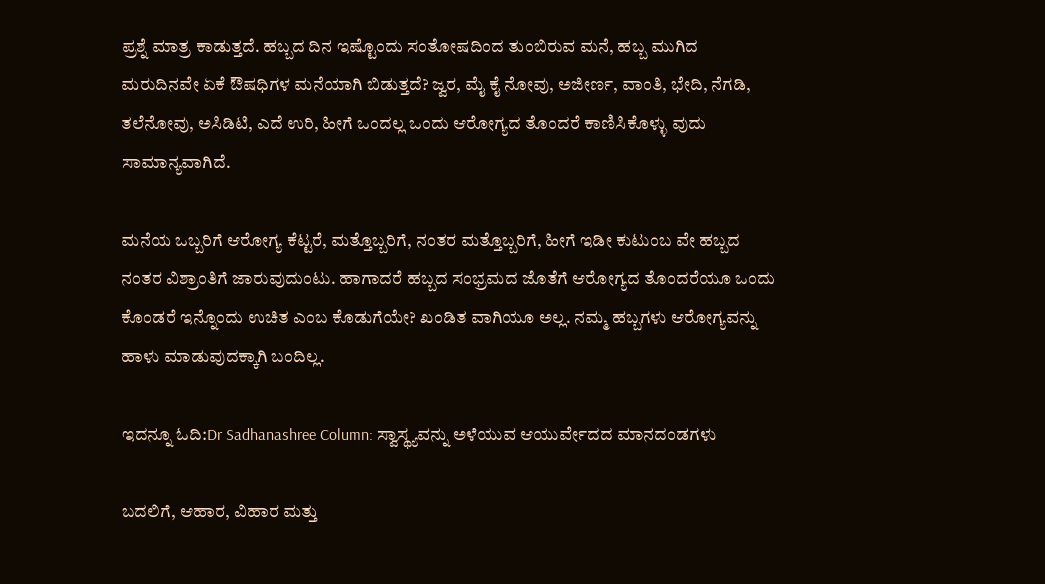ಪ್ರಶ್ನೆ ಮಾತ್ರ ಕಾಡುತ್ತದೆ. ಹಬ್ಬದ ದಿನ ಇಷ್ಟೊಂದು ಸಂತೋಷದಿಂದ ತುಂಬಿರುವ ಮನೆ, ಹಬ್ಬ ಮುಗಿದ ಮರುದಿನವೇ ಏಕೆ ಔಷಧಿಗಳ ಮನೆಯಾಗಿ ಬಿಡುತ್ತದೆ? ಜ್ವರ, ಮೈ ಕೈ ನೋವು, ಅಜೀರ್ಣ, ವಾಂತಿ, ಭೇದಿ, ನೆಗಡಿ, ತಲೆನೋವು, ಅಸಿಡಿಟಿ, ಎದೆ ಉರಿ, ಹೀಗೆ ಒಂದಲ್ಲ ಒಂದು ಆರೋಗ್ಯದ ತೊಂದರೆ ಕಾಣಿಸಿಕೊಳ್ಳು ವುದು ಸಾಮಾನ್ಯವಾಗಿದೆ.

ಮನೆಯ ಒಬ್ಬರಿಗೆ ಆರೋಗ್ಯ ಕೆಟ್ಟರೆ, ಮತ್ತೊಬ್ಬರಿಗೆ, ನಂತರ ಮತ್ತೊಬ್ಬರಿಗೆ, ಹೀಗೆ ಇಡೀ ಕುಟುಂಬ ವೇ ಹಬ್ಬದ ನಂತರ ವಿಶ್ರಾಂತಿಗೆ ಜಾರುವುದುಂಟು. ಹಾಗಾದರೆ ಹಬ್ಬದ ಸಂಭ್ರಮದ ಜೊತೆಗೆ ಆರೋಗ್ಯದ ತೊಂದರೆಯೂ ಒಂದು ಕೊಂಡರೆ ಇನ್ನೊಂದು ಉಚಿತ ಎಂಬ ಕೊಡುಗೆಯೇ? ಖಂಡಿತ ವಾಗಿಯೂ ಅಲ್ಲ. ನಮ್ಮ ಹಬ್ಬಗಳು ಆರೋಗ್ಯವನ್ನು ಹಾಳು ಮಾಡುವುದಕ್ಕಾಗಿ ಬಂದಿಲ್ಲ.

ಇದನ್ನೂ ಓದಿ:Dr Sadhanashree Column: ಸ್ವಾಸ್ಥ್ಯವನ್ನು ಅಳೆಯುವ ಆಯುರ್ವೇದದ ಮಾನದಂಡಗಳು

ಬದಲಿಗೆ, ಆಹಾರ, ವಿಹಾರ ಮತ್ತು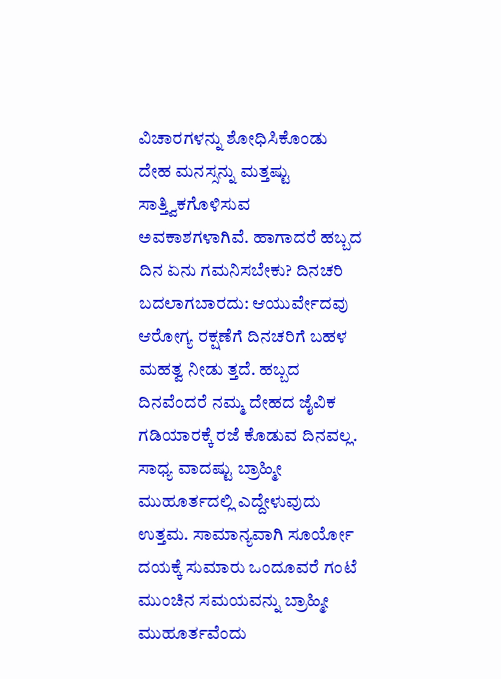ವಿಚಾರಗಳನ್ನು ಶೋಧಿಸಿಕೊಂಡು ದೇಹ ಮನಸ್ಸನ್ನು ಮತ್ತಷ್ಟು ಸಾತ್ತ್ವಿಕಗೊಳಿಸುವ ಅವಕಾಶಗಳಾಗಿವೆ. ಹಾಗಾದರೆ ಹಬ್ಬದ ದಿನ ಏನು ಗಮನಿಸಬೇಕು? ದಿನಚರಿ ಬದಲಾಗಬಾರದು: ಆಯುರ್ವೇದವು ಆರೋಗ್ಯ ರಕ್ಷಣೆಗೆ ದಿನಚರಿಗೆ ಬಹಳ ಮಹತ್ವ ನೀಡು ತ್ತದೆ. ಹಬ್ಬದ ದಿನವೆಂದರೆ ನಮ್ಮ ದೇಹದ ಜೈವಿಕ ಗಡಿಯಾರಕ್ಕೆ ರಜೆ ಕೊಡುವ ದಿನವಲ್ಲ. ಸಾಧ್ಯ ವಾದಷ್ಟು ಬ್ರಾಹ್ಮೀ ಮುಹೂರ್ತದಲ್ಲಿ ಎದ್ದೇಳುವುದು ಉತ್ತಮ. ಸಾಮಾನ್ಯವಾಗಿ ಸೂರ್ಯೋ ದಯಕ್ಕೆ ಸುಮಾರು ಒಂದೂವರೆ ಗಂಟೆ ಮುಂಚಿನ ಸಮಯವನ್ನು ಬ್ರಾಹ್ಮೀ ಮುಹೂರ್ತವೆಂದು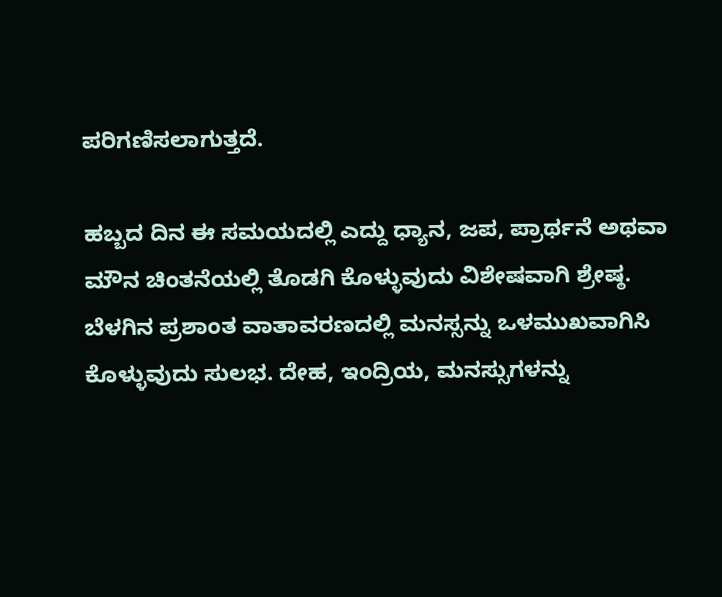ಪರಿಗಣಿಸಲಾಗುತ್ತದೆ.

ಹಬ್ಬದ ದಿನ ಈ ಸಮಯದಲ್ಲಿ ಎದ್ದು ಧ್ಯಾನ, ಜಪ, ಪ್ರಾರ್ಥನೆ ಅಥವಾ ಮೌನ ಚಿಂತನೆಯಲ್ಲಿ ತೊಡಗಿ ಕೊಳ್ಳುವುದು ವಿಶೇಷವಾಗಿ ಶ್ರೇಷ್ಠ. ಬೆಳಗಿನ ಪ್ರಶಾಂತ ವಾತಾವರಣದಲ್ಲಿ ಮನಸ್ಸನ್ನು ಒಳಮುಖವಾಗಿಸಿ ಕೊಳ್ಳುವುದು ಸುಲಭ. ದೇಹ, ಇಂದ್ರಿಯ, ಮನಸ್ಸುಗಳನ್ನು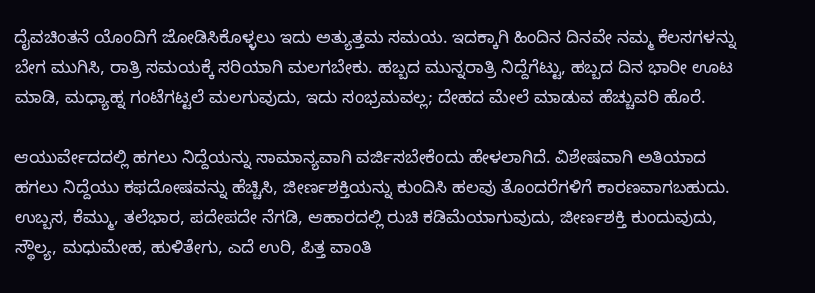ದೈವಚಿಂತನೆ ಯೊಂದಿಗೆ ಜೋಡಿಸಿಕೊಳ್ಳಲು ಇದು ಅತ್ಯುತ್ತಮ ಸಮಯ. ಇದಕ್ಕಾಗಿ ಹಿಂದಿನ ದಿನವೇ ನಮ್ಮ ಕೆಲಸಗಳನ್ನು ಬೇಗ ಮುಗಿಸಿ, ರಾತ್ರಿ ಸಮಯಕ್ಕೆ ಸರಿಯಾಗಿ ಮಲಗಬೇಕು. ಹಬ್ಬದ ಮುನ್ನರಾತ್ರಿ ನಿದ್ದೆಗೆಟ್ಟು, ಹಬ್ಬದ ದಿನ ಭಾರೀ ಊಟ ಮಾಡಿ, ಮಧ್ಯಾಹ್ನ ಗಂಟೆಗಟ್ಟಲೆ ಮಲಗುವುದು, ಇದು ಸಂಭ್ರಮವಲ್ಲ; ದೇಹದ ಮೇಲೆ ಮಾಡುವ ಹೆಚ್ಚುವರಿ ಹೊರೆ.

ಆಯುರ್ವೇದದಲ್ಲಿ ಹಗಲು ನಿದ್ದೆಯನ್ನು ಸಾಮಾನ್ಯವಾಗಿ ವರ್ಜಿಸಬೇಕೆಂದು ಹೇಳಲಾಗಿದೆ. ವಿಶೇಷವಾಗಿ ಅತಿಯಾದ ಹಗಲು ನಿದ್ದೆಯು ಕಫದೋಷವನ್ನು ಹೆಚ್ಚಿಸಿ, ಜೀರ್ಣಶಕ್ತಿಯನ್ನು ಕುಂದಿಸಿ ಹಲವು ತೊಂದರೆಗಳಿಗೆ ಕಾರಣವಾಗಬಹುದು. ಉಬ್ಬಸ, ಕೆಮ್ಮು, ತಲೆಭಾರ, ಪದೇಪದೇ ನೆಗಡಿ, ಆಹಾರದಲ್ಲಿ ರುಚಿ ಕಡಿಮೆಯಾಗುವುದು, ಜೀರ್ಣಶಕ್ತಿ ಕುಂದುವುದು, ಸ್ಥೌಲ್ಯ, ಮಧುಮೇಹ, ಹುಳಿತೇಗು, ಎದೆ ಉರಿ, ಪಿತ್ತ ವಾಂತಿ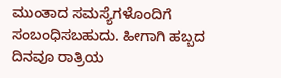ಮುಂತಾದ ಸಮಸ್ಯೆಗಳೊಂದಿಗೆ ಸಂಬಂಧಿಸಬಹುದು. ಹೀಗಾಗಿ ಹಬ್ಬದ ದಿನವೂ ರಾತ್ರಿಯ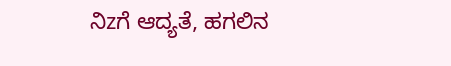ನಿzಗೆ ಆದ್ಯತೆ, ಹಗಲಿನ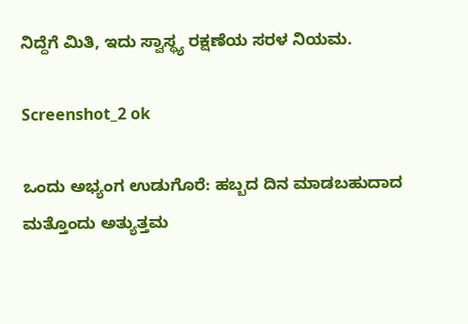ನಿದ್ದೆಗೆ ಮಿತಿ, ಇದು ಸ್ವಾಸ್ಥ್ಯ ರಕ್ಷಣೆಯ ಸರಳ ನಿಯಮ.

Screenshot_2 ok

ಒಂದು ಅಭ್ಯಂಗ ಉಡುಗೊರೆ: ಹಬ್ಬದ ದಿನ ಮಾಡಬಹುದಾದ ಮತ್ತೊಂದು ಅತ್ಯುತ್ತಮ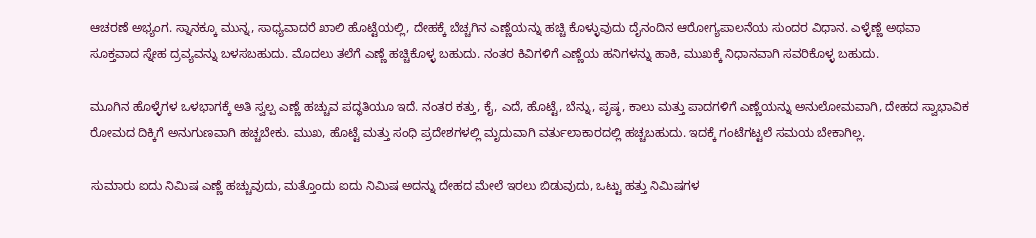ಆಚರಣೆ ಅಭ್ಯಂಗ. ಸ್ನಾನಕ್ಕೂ ಮುನ್ನ, ಸಾಧ್ಯವಾದರೆ ಖಾಲಿ ಹೊಟ್ಟೆಯಲ್ಲಿ, ದೇಹಕ್ಕೆ ಬೆಚ್ಚಗಿನ ಎಣ್ಣೆಯನ್ನು ಹಚ್ಚಿ ಕೊಳ್ಳುವುದು ದೈನಂದಿನ ಆರೋಗ್ಯಪಾಲನೆಯ ಸುಂದರ ವಿಧಾನ. ಎಳ್ಳೆಣ್ಣೆ ಅಥವಾ ಸೂಕ್ತವಾದ ಸ್ನೇಹ ದ್ರವ್ಯವನ್ನು ಬಳಸಬಹುದು. ಮೊದಲು ತಲೆಗೆ ಎಣ್ಣೆ ಹಚ್ಚಿಕೊಳ್ಳ ಬಹುದು. ನಂತರ ಕಿವಿಗಳಿಗೆ ಎಣ್ಣೆಯ ಹನಿಗಳನ್ನು ಹಾಕಿ, ಮುಖಕ್ಕೆ ನಿಧಾನವಾಗಿ ಸವರಿಕೊಳ್ಳ ಬಹುದು.

ಮೂಗಿನ ಹೊಳ್ಳೆಗಳ ಒಳಭಾಗಕ್ಕೆ ಅತಿ ಸ್ವಲ್ಪ ಎಣ್ಣೆ ಹಚ್ಚುವ ಪದ್ಧತಿಯೂ ಇದೆ. ನಂತರ ಕತ್ತು, ಕೈ, ಎದೆ, ಹೊಟ್ಟೆ, ಬೆನ್ನು, ಪೃಷ್ಠ, ಕಾಲು ಮತ್ತು ಪಾದಗಳಿಗೆ ಎಣ್ಣೆಯನ್ನು ಅನುಲೋಮವಾಗಿ, ದೇಹದ ಸ್ವಾಭಾವಿಕ ರೋಮದ ದಿಕ್ಕಿಗೆ ಅನುಗುಣವಾಗಿ ಹಚ್ಚಬೇಕು. ಮುಖ, ಹೊಟ್ಟೆ ಮತ್ತು ಸಂಧಿ ಪ್ರದೇಶಗಳಲ್ಲಿ ಮೃದುವಾಗಿ ವರ್ತುಲಾಕಾರದಲ್ಲಿ ಹಚ್ಚಬಹುದು. ಇದಕ್ಕೆ ಗಂಟೆಗಟ್ಟಲೆ ಸಮಯ ಬೇಕಾಗಿಲ್ಲ.

ಸುಮಾರು ಐದು ನಿಮಿಷ ಎಣ್ಣೆ ಹಚ್ಚುವುದು, ಮತ್ತೊಂದು ಐದು ನಿಮಿಷ ಅದನ್ನು ದೇಹದ ಮೇಲೆ ಇರಲು ಬಿಡುವುದು, ಒಟ್ಟು ಹತ್ತು ನಿಮಿಷಗಳ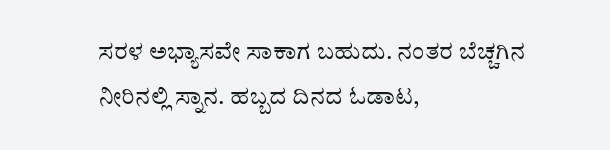ಸರಳ ಅಭ್ಯಾಸವೇ ಸಾಕಾಗ ಬಹುದು. ನಂತರ ಬೆಚ್ಚಗಿನ ನೀರಿನಲ್ಲಿ ಸ್ನಾನ. ಹಬ್ಬದ ದಿನದ ಓಡಾಟ,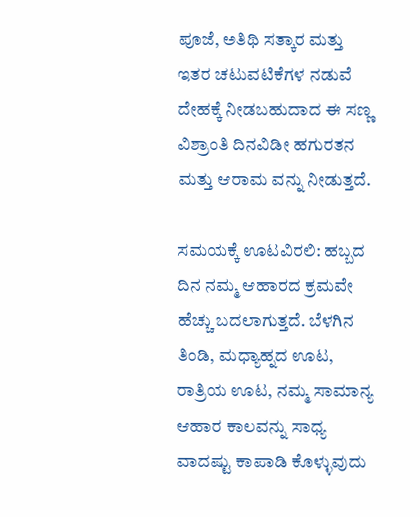ಪೂಜೆ, ಅತಿಥಿ ಸತ್ಕಾರ ಮತ್ತು ಇತರ ಚಟುವಟಿಕೆಗಳ ನಡುವೆ ದೇಹಕ್ಕೆ ನೀಡಬಹುದಾದ ಈ ಸಣ್ಣ ವಿಶ್ರಾಂತಿ ದಿನವಿಡೀ ಹಗುರತನ ಮತ್ತು ಆರಾಮ ವನ್ನು ನೀಡುತ್ತದೆ.

ಸಮಯಕ್ಕೆ ಊಟವಿರಲಿ: ಹಬ್ಬದ ದಿನ ನಮ್ಮ ಆಹಾರದ ಕ್ರಮವೇ ಹೆಚ್ಚು ಬದಲಾಗುತ್ತದೆ. ಬೆಳಗಿನ ತಿಂಡಿ, ಮಧ್ಯಾಹ್ನದ ಊಟ, ರಾತ್ರಿಯ ಊಟ, ನಮ್ಮ ಸಾಮಾನ್ಯ ಆಹಾರ ಕಾಲವನ್ನು ಸಾಧ್ಯ ವಾದಷ್ಟು ಕಾಪಾಡಿ ಕೊಳ್ಳುವುದು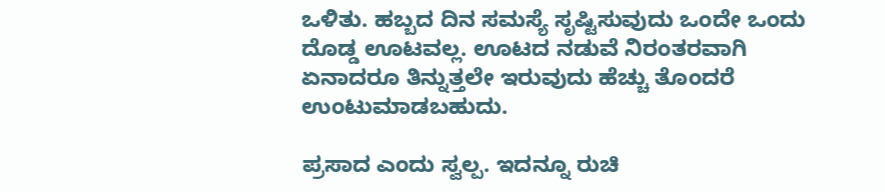ಒಳಿತು. ಹಬ್ಬದ ದಿನ ಸಮಸ್ಯೆ ಸೃಷ್ಟಿಸುವುದು ಒಂದೇ ಒಂದು ದೊಡ್ಡ ಊಟವಲ್ಲ. ಊಟದ ನಡುವೆ ನಿರಂತರವಾಗಿ ಏನಾದರೂ ತಿನ್ನುತ್ತಲೇ ಇರುವುದು ಹೆಚ್ಚು ತೊಂದರೆ ಉಂಟುಮಾಡಬಹುದು.

ಪ್ರಸಾದ ಎಂದು ಸ್ವಲ್ಪ. ಇದನ್ನೂ ರುಚಿ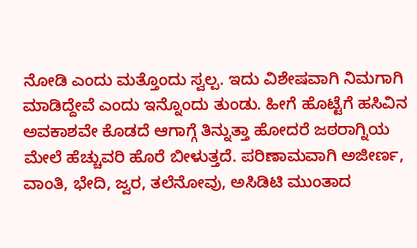ನೋಡಿ ಎಂದು ಮತ್ತೊಂದು ಸ್ವಲ್ಪ. ಇದು ವಿಶೇಷವಾಗಿ ನಿಮಗಾಗಿ ಮಾಡಿದ್ದೇವೆ ಎಂದು ಇನ್ನೊಂದು ತುಂಡು. ಹೀಗೆ ಹೊಟ್ಟೆಗೆ ಹಸಿವಿನ ಅವಕಾಶವೇ ಕೊಡದೆ ಆಗಾಗ್ಗೆ ತಿನ್ನುತ್ತಾ ಹೋದರೆ ಜಠರಾಗ್ನಿಯ ಮೇಲೆ ಹೆಚ್ಚುವರಿ ಹೊರೆ ಬೀಳುತ್ತದೆ. ಪರಿಣಾಮವಾಗಿ ಅಜೀರ್ಣ, ವಾಂತಿ, ಭೇದಿ, ಜ್ವರ, ತಲೆನೋವು, ಅಸಿಡಿಟಿ ಮುಂತಾದ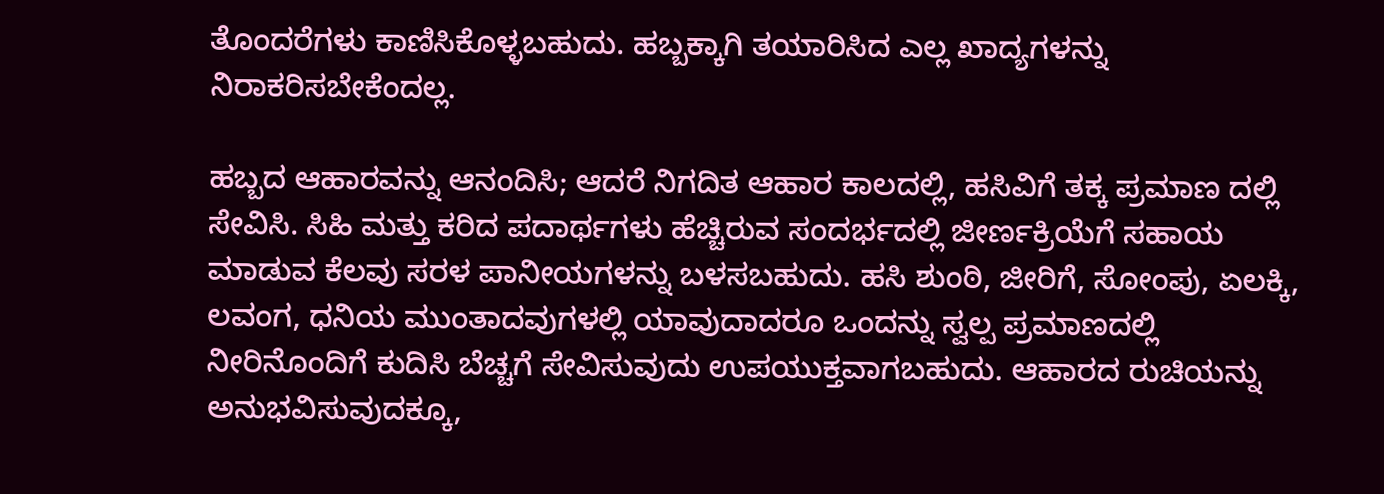ತೊಂದರೆಗಳು ಕಾಣಿಸಿಕೊಳ್ಳಬಹುದು. ಹಬ್ಬಕ್ಕಾಗಿ ತಯಾರಿಸಿದ ಎಲ್ಲ ಖಾದ್ಯಗಳನ್ನು ನಿರಾಕರಿಸಬೇಕೆಂದಲ್ಲ.

ಹಬ್ಬದ ಆಹಾರವನ್ನು ಆನಂದಿಸಿ; ಆದರೆ ನಿಗದಿತ ಆಹಾರ ಕಾಲದಲ್ಲಿ, ಹಸಿವಿಗೆ ತಕ್ಕ ಪ್ರಮಾಣ ದಲ್ಲಿ ಸೇವಿಸಿ. ಸಿಹಿ ಮತ್ತು ಕರಿದ ಪದಾರ್ಥಗಳು ಹೆಚ್ಚಿರುವ ಸಂದರ್ಭದಲ್ಲಿ ಜೀರ್ಣಕ್ರಿಯೆಗೆ ಸಹಾಯ ಮಾಡುವ ಕೆಲವು ಸರಳ ಪಾನೀಯಗಳನ್ನು ಬಳಸಬಹುದು. ಹಸಿ ಶುಂಠಿ, ಜೀರಿಗೆ, ಸೋಂಪು, ಏಲಕ್ಕಿ, ಲವಂಗ, ಧನಿಯ ಮುಂತಾದವುಗಳಲ್ಲಿ ಯಾವುದಾದರೂ ಒಂದನ್ನು ಸ್ವಲ್ಪ ಪ್ರಮಾಣದಲ್ಲಿ ನೀರಿನೊಂದಿಗೆ ಕುದಿಸಿ ಬೆಚ್ಚಗೆ ಸೇವಿಸುವುದು ಉಪಯುಕ್ತವಾಗಬಹುದು. ಆಹಾರದ ರುಚಿಯನ್ನು ಅನುಭವಿಸುವುದಕ್ಕೂ,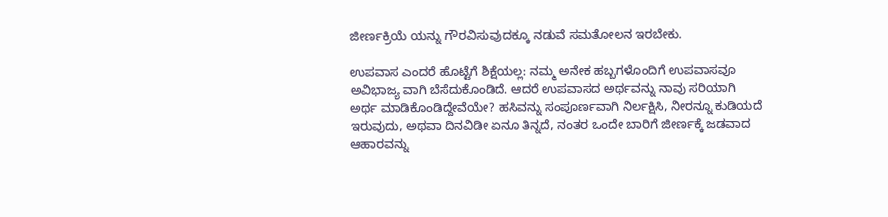ಜೀರ್ಣಕ್ರಿಯೆ ಯನ್ನು ಗೌರವಿಸುವುದಕ್ಕೂ ನಡುವೆ ಸಮತೋಲನ ಇರಬೇಕು.

ಉಪವಾಸ ಎಂದರೆ ಹೊಟ್ಟೆಗೆ ಶಿಕ್ಷೆಯಲ್ಲ: ನಮ್ಮ ಅನೇಕ ಹಬ್ಬಗಳೊಂದಿಗೆ ಉಪವಾಸವೂ ಅವಿಭಾಜ್ಯ ವಾಗಿ ಬೆಸೆದುಕೊಂಡಿದೆ. ಆದರೆ ಉಪವಾಸದ ಅರ್ಥವನ್ನು ನಾವು ಸರಿಯಾಗಿ ಅರ್ಥ ಮಾಡಿಕೊಂಡಿದ್ದೇವೆಯೇ? ಹಸಿವನ್ನು ಸಂಪೂರ್ಣವಾಗಿ ನಿರ್ಲಕ್ಷಿಸಿ, ನೀರನ್ನೂ ಕುಡಿಯದೆ ಇರುವುದು, ಅಥವಾ ದಿನವಿಡೀ ಏನೂ ತಿನ್ನದೆ, ನಂತರ ಒಂದೇ ಬಾರಿಗೆ ಜೀರ್ಣಕ್ಕೆ ಜಡವಾದ ಆಹಾರವನ್ನು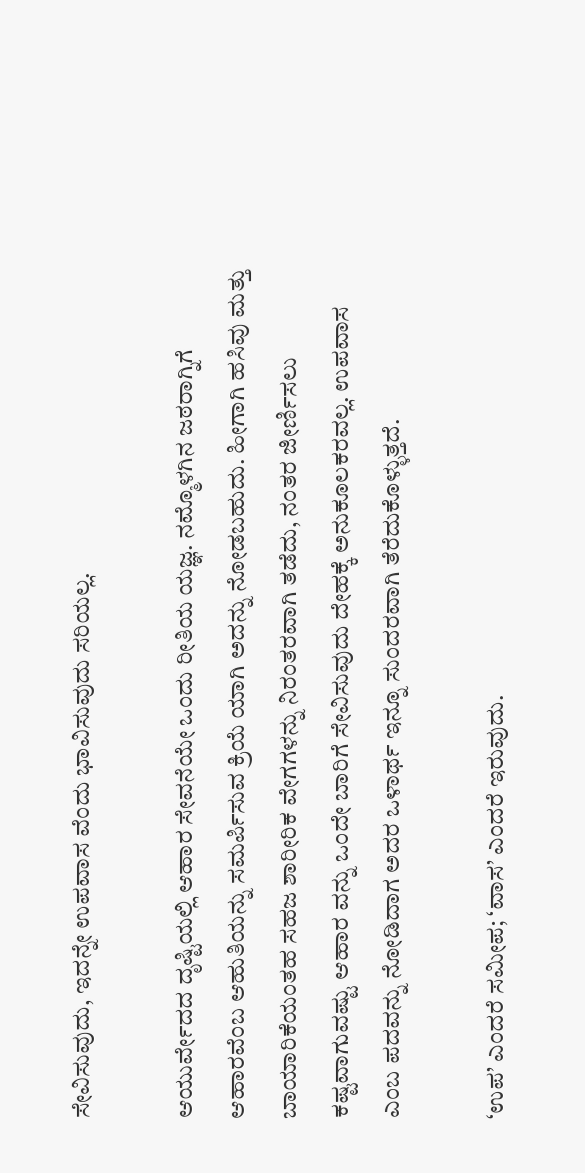ಸೇವಿಸುವುದು, ಇದನ್ನೇ ಉಪವಾಸ ವೆಂದು ಭಾವಿಸುವುದು ಸರಿಯಲ್ಲ.

ಆಯುರ್ವೇದದ ದೃಷ್ಟಿಯಲ್ಲಿ ಆಹಾರ ಸೇವನೆಯೇ ಒಂದು ರೀತಿಯ ಯಜ್ಞ. ನಮ್ಮೊಳಗಿನ ಜಠರಾಗ್ನಿಗೆ ಆಹಾರವೆಂಬ ಆಹುತಿಯನ್ನು ಸಮರ್ಪಿಸುವ ಕ್ರಿಯೆ ಯಾಗಿ ಅದನ್ನು ನೋಡಬಹುದು. ಹೀಗಾಗಿ ಹಸಿವು ಮತ್ತು ಬಾಯಾರಿಕೆಯಂತಹ ಸಹಜ ಶಾರೀರಿಕ ವೇಗಗಳನ್ನು ನಿರಂತರವಾಗಿ ತಡೆದು, ನಂತರ ಜೀರ್ಣಿಸಲು ಕಷ್ಟವಾಗುವಷ್ಟು ಆಹಾರ ವನ್ನು ಒಂದೇ ಬಾರಿಗೆ ಸೇವಿಸುವುದು ದೇಹಕ್ಕೆ ಅನುಕೂಲಕರವಲ್ಲ. ಉಪವಾಸ ಎಂಬ ಪದವನ್ನು ನೋಡಿದಾಗ ಅದರ ಒಳಾರ್ಥ ಇನ್ನೂ ಸುಂದರವಾಗಿ ತೆರೆದುಕೊಳ್ಳುತ್ತದೆ.

‘ಉಪ’ ಎಂದರೆ ಸಮೀಪ; ‘ವಾಸ’ ಎಂದರೆ ಇರುವುದು.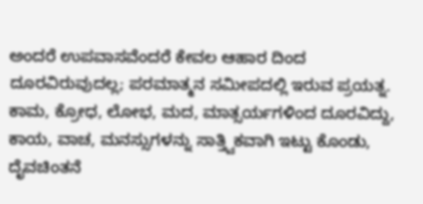ಅಂದರೆ ಉಪವಾಸವೆಂದರೆ ಕೇವಲ ಆಹಾರ ದಿಂದ ದೂರವಿರುವುದಲ್ಲ; ಪರಮಾತ್ಮನ ಸಮೀಪದಲ್ಲಿ ಇರುವ ಪ್ರಯತ್ನ. ಕಾಮ, ಕ್ರೋಧ, ಲೋಭ, ಮದ, ಮಾತ್ಸರ್ಯಗಳಿಂದ ದೂರವಿದ್ದು, ಕಾಯ, ವಾಚ, ಮನಸ್ಸುಗಳನ್ನು ಸಾತ್ತ್ವಿಕವಾಗಿ ಇಟ್ಟು ಕೊಂಡು, ದೈವಚಿಂತನೆ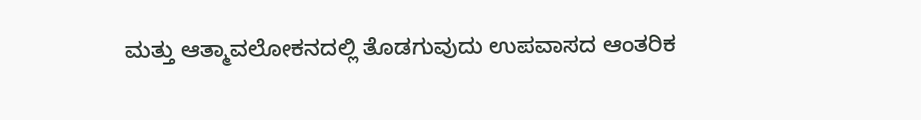ಮತ್ತು ಆತ್ಮಾವಲೋಕನದಲ್ಲಿ ತೊಡಗುವುದು ಉಪವಾಸದ ಆಂತರಿಕ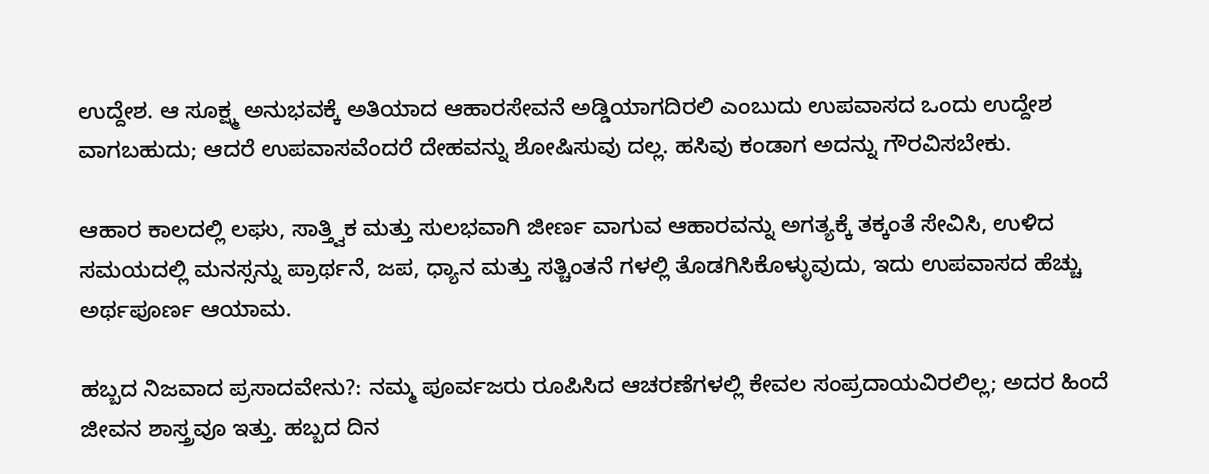ಉದ್ದೇಶ. ಆ ಸೂಕ್ಷ್ಮ ಅನುಭವಕ್ಕೆ ಅತಿಯಾದ ಆಹಾರಸೇವನೆ ಅಡ್ಡಿಯಾಗದಿರಲಿ ಎಂಬುದು ಉಪವಾಸದ ಒಂದು ಉದ್ದೇಶ ವಾಗಬಹುದು; ಆದರೆ ಉಪವಾಸವೆಂದರೆ ದೇಹವನ್ನು ಶೋಷಿಸುವು ದಲ್ಲ. ಹಸಿವು ಕಂಡಾಗ ಅದನ್ನು ಗೌರವಿಸಬೇಕು.

ಆಹಾರ ಕಾಲದಲ್ಲಿ ಲಘು, ಸಾತ್ತ್ವಿಕ ಮತ್ತು ಸುಲಭವಾಗಿ ಜೀರ್ಣ ವಾಗುವ ಆಹಾರವನ್ನು ಅಗತ್ಯಕ್ಕೆ ತಕ್ಕಂತೆ ಸೇವಿಸಿ, ಉಳಿದ ಸಮಯದಲ್ಲಿ ಮನಸ್ಸನ್ನು ಪ್ರಾರ್ಥನೆ, ಜಪ, ಧ್ಯಾನ ಮತ್ತು ಸತ್ಚಿಂತನೆ ಗಳಲ್ಲಿ ತೊಡಗಿಸಿಕೊಳ್ಳುವುದು, ಇದು ಉಪವಾಸದ ಹೆಚ್ಚು ಅರ್ಥಪೂರ್ಣ ಆಯಾಮ.

ಹಬ್ಬದ ನಿಜವಾದ ಪ್ರಸಾದವೇನು?: ನಮ್ಮ ಪೂರ್ವಜರು ರೂಪಿಸಿದ ಆಚರಣೆಗಳಲ್ಲಿ ಕೇವಲ ಸಂಪ್ರದಾಯವಿರಲಿಲ್ಲ; ಅದರ ಹಿಂದೆ ಜೀವನ ಶಾಸ್ತ್ರವೂ ಇತ್ತು. ಹಬ್ಬದ ದಿನ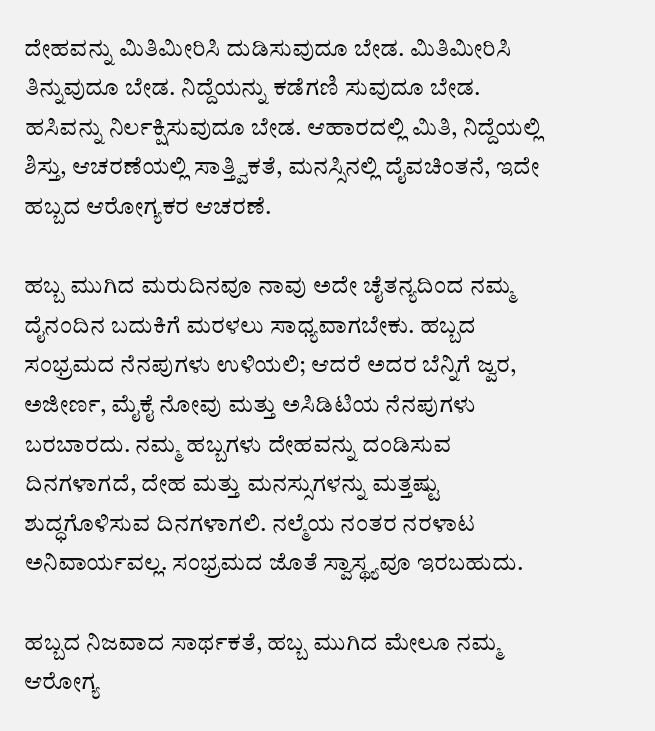ದೇಹವನ್ನು ಮಿತಿಮೀರಿಸಿ ದುಡಿಸುವುದೂ ಬೇಡ. ಮಿತಿಮೀರಿಸಿ ತಿನ್ನುವುದೂ ಬೇಡ. ನಿದ್ದೆಯನ್ನು ಕಡೆಗಣಿ ಸುವುದೂ ಬೇಡ. ಹಸಿವನ್ನು ನಿರ್ಲಕ್ಷಿಸುವುದೂ ಬೇಡ. ಆಹಾರದಲ್ಲಿ ಮಿತಿ, ನಿದ್ದೆಯಲ್ಲಿ ಶಿಸ್ತು, ಆಚರಣೆಯಲ್ಲಿ ಸಾತ್ತ್ವಿಕತೆ, ಮನಸ್ಸಿನಲ್ಲಿ ದೈವಚಿಂತನೆ, ಇದೇ ಹಬ್ಬದ ಆರೋಗ್ಯಕರ ಆಚರಣೆ.

ಹಬ್ಬ ಮುಗಿದ ಮರುದಿನವೂ ನಾವು ಅದೇ ಚೈತನ್ಯದಿಂದ ನಮ್ಮ ದೈನಂದಿನ ಬದುಕಿಗೆ ಮರಳಲು ಸಾಧ್ಯವಾಗಬೇಕು. ಹಬ್ಬದ ಸಂಭ್ರಮದ ನೆನಪುಗಳು ಉಳಿಯಲಿ; ಆದರೆ ಅದರ ಬೆನ್ನಿಗೆ ಜ್ವರ, ಅಜೀರ್ಣ, ಮೈಕೈ ನೋವು ಮತ್ತು ಅಸಿಡಿಟಿಯ ನೆನಪುಗಳು ಬರಬಾರದು. ನಮ್ಮ ಹಬ್ಬಗಳು ದೇಹವನ್ನು ದಂಡಿಸುವ ದಿನಗಳಾಗದೆ, ದೇಹ ಮತ್ತು ಮನಸ್ಸುಗಳನ್ನು ಮತ್ತಷ್ಟು ಶುದ್ಧಗೊಳಿಸುವ ದಿನಗಳಾಗಲಿ. ನಲ್ಮೆಯ ನಂತರ ನರಳಾಟ ಅನಿವಾರ್ಯವಲ್ಲ. ಸಂಭ್ರಮದ ಜೊತೆ ಸ್ವಾಸ್ಥ್ಯವೂ ಇರಬಹುದು.

ಹಬ್ಬದ ನಿಜವಾದ ಸಾರ್ಥಕತೆ, ಹಬ್ಬ ಮುಗಿದ ಮೇಲೂ ನಮ್ಮ ಆರೋಗ್ಯ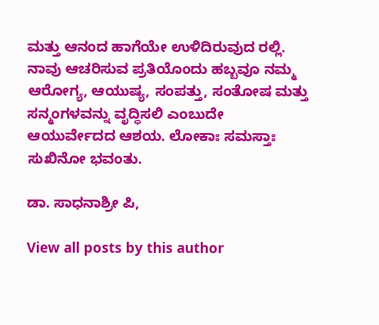ಮತ್ತು ಆನಂದ ಹಾಗೆಯೇ ಉಳಿದಿರುವುದ ರಲ್ಲಿ. ನಾವು ಆಚರಿಸುವ ಪ್ರತಿಯೊಂದು ಹಬ್ಬವೂ ನಮ್ಮ ಆರೋಗ್ಯ, ಆಯುಷ್ಯ, ಸಂಪತ್ತು, ಸಂತೋಷ ಮತ್ತು ಸನ್ಮಂಗಳವನ್ನು ವೃದ್ಧಿಸಲಿ ಎಂಬುದೇ ಆಯುರ್ವೇದದ ಆಶಯ. ಲೋಕಾಃ ಸಮಸ್ತಾಃ ಸುಖಿನೋ ಭವಂತು.

ಡಾ. ಸಾಧನಾಶ್ರೀ ಪಿ,

View all posts by this author